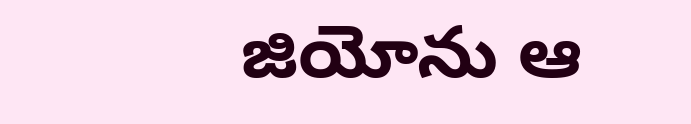జియోను ఆ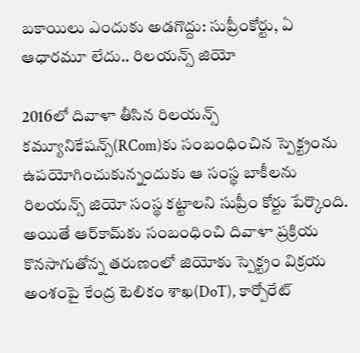బకాయిలు ఎందుకు అడగొద్దు: సుప్రీంకోర్టు, ఏ ఆధారమూ లేదు.. రిలయన్స్ జియో

2016లో దివాళా తీసిన రిలయన్స్ కమ్యూనికేషన్స్(RCom)కు సంబంధించిన స్పెక్ట్రంను ఉపయోగించుకున్నందుకు ఆ సంస్థ బాకీలను రిలయన్స్ జియో సంస్థ కట్టాలని సుప్రీం కోర్టు పేర్కొంది. అయితే ఆర్‌కామ్‌కు సంబంధించి దివాళా ప్రక్రియ కొనసాగుతోన్న తరుణంలో జియోకు స్పెక్ట్రం విక్రయ అంశంపై కేంద్ర టెలికం శాఖ(DoT), కార్పోరేట్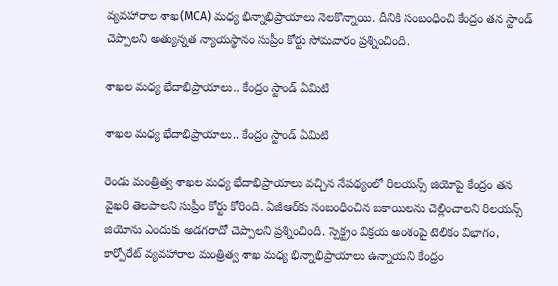వ్యవహారాల శాఖ(MCA) మధ్య భిన్నాభిప్రాయాలు నెలకొన్నాయి. దీనికి సంబంధించి కేంద్రం తన స్టాండ్ చెప్పాలని అత్యున్నత న్యాయస్థానం సుప్రీం కోర్టు సోమవారం ప్రశ్నించింది.

శాఖల మధ్య భేదాభిప్రాయాలు.. కేంద్రం స్టాండ్ ఏమిటి

శాఖల మధ్య భేదాభిప్రాయాలు.. కేంద్రం స్టాండ్ ఏమిటి

రెండు మంత్రిత్వ శాఖల మధ్య భేదాభిప్రాయాలు వచ్చిన నేపథ్యంలో రిలయన్స్ జియోపై కేంద్రం తన వైఖరి తెలపాలని సుప్రీం కోర్టు కోరింది. ఏజీఆర్‌కు సంబంధించిన బకాయిలను చెల్లించాలని రిలయన్స్ జియోను ఎందుకు అడగరాదో చెప్పాలని ప్రశ్నించింది. స్పెక్ట్రం విక్రయ అంశంపై టెలికం విభాగం, కార్పోరేట్ వ్యవహారాల మంత్రిత్వ శాఖ మధ్య భిన్నాభిప్రాయాలు ఉన్నాయని కేంద్రం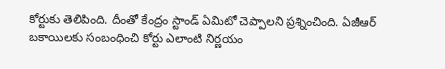కోర్టుకు తెలిపింది. దీంతో కేంద్రం స్టాండ్ ఏమిటో చెప్పాలని ప్రశ్నించింది. ఏజీఆర్ బకాయిలకు సంబంధించి కోర్టు ఎలాంటి నిర్ణయం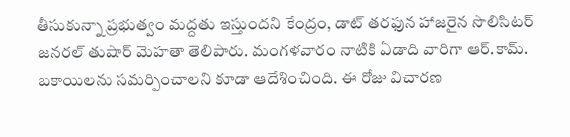తీసుకున్నా ప్రభుత్వం మద్దతు ఇస్తుందని కేంద్రం, డాట్ తరఫున హాజరైన సొలిసిటర్ జనరల్ తుషార్ మెహతా తెలిపారు. మంగళవారం నాటికి ఏడాది వారిగా ఆర్.కామ్. బకాయిలను సమర్పించాలని కూడా ఆదేశించింది. ఈ రోజు విచారణ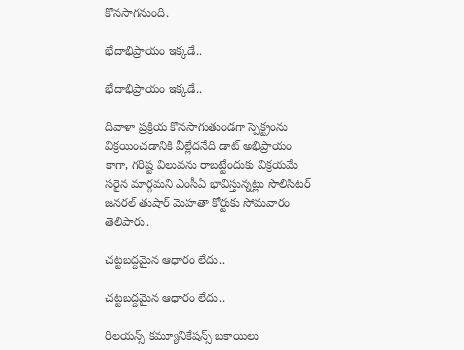కొనసాగనుంది.

భేదాభిప్రాయం ఇక్కడే..

భేదాభిప్రాయం ఇక్కడే..

దివాళా ప్రక్రియ కొనసాగుతుండగా స్పెక్ట్రంను విక్రయించడానికి వీల్లేదనేది డాట్ అభిప్రాయం కాగా, గరిష్ట విలువను రాబట్టేందుకు విక్రయమే సరైన మార్గమని ఎంసీఏ భావిస్తున్నట్లు సొలిసిటర్ జనరల్ తుషార్ మెహతా కోర్టుకు సోమవారం తెలిపారు.

చట్టబద్దమైన ఆధారం లేదు..

చట్టబద్దమైన ఆధారం లేదు..

రిలయన్స్ కమ్యూనికేషన్స్ బకాయిలు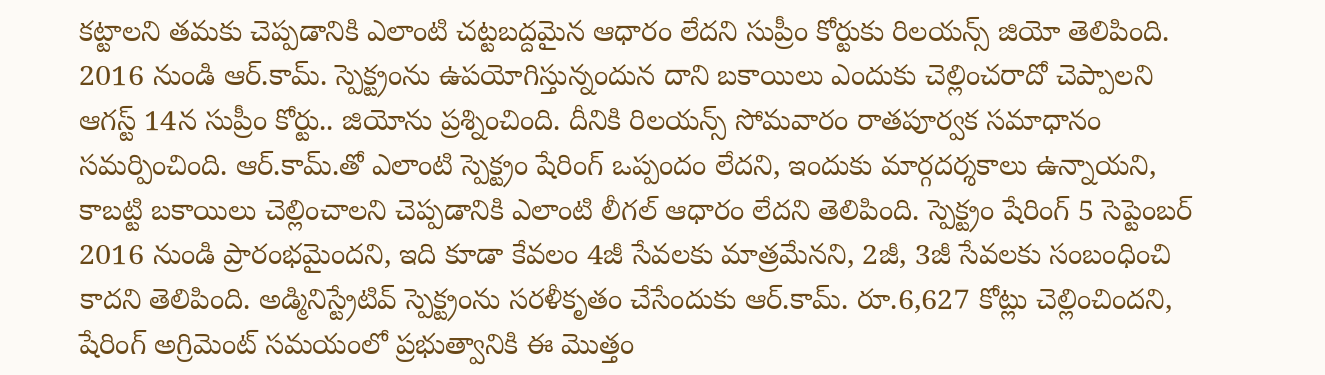కట్టాలని తమకు చెప్పడానికి ఎలాంటి చట్టబద్దమైన ఆధారం లేదని సుప్రీం కోర్టుకు రిలయన్స్ జియో తెలిపింది. 2016 నుండి ఆర్.కామ్. స్పెక్ట్రంను ఉపయోగిస్తున్నందున దాని బకాయిలు ఎందుకు చెల్లించరాదో చెప్పాలని ఆగస్ట్ 14న సుప్రీం కోర్టు.. జియోను ప్రశ్నించింది. దీనికి రిలయన్స్ సోమవారం రాతపూర్వక సమాధానం సమర్పించింది. ఆర్.కామ్.తో ఎలాంటి స్పెక్ట్రం షేరింగ్ ఒప్పందం లేదని, ఇందుకు మార్గదర్శకాలు ఉన్నాయని, కాబట్టి బకాయిలు చెల్లించాలని చెప్పడానికి ఎలాంటి లీగల్ ఆధారం లేదని తెలిపింది. స్పెక్ట్రం షేరింగ్ 5 సెప్టెంబర్ 2016 నుండి ప్రారంభమైందని, ఇది కూడా కేవలం 4జీ సేవలకు మాత్రమేనని, 2జీ, 3జీ సేవలకు సంబంధించి కాదని తెలిపింది. అడ్మినిస్ట్రేటివ్ స్పెక్ట్రంను సరళీకృతం చేసేందుకు ఆర్.కామ్. రూ.6,627 కోట్లు చెల్లించిందని, షేరింగ్ అగ్రిమెంట్ సమయంలో ప్రభుత్వానికి ఈ మొత్తం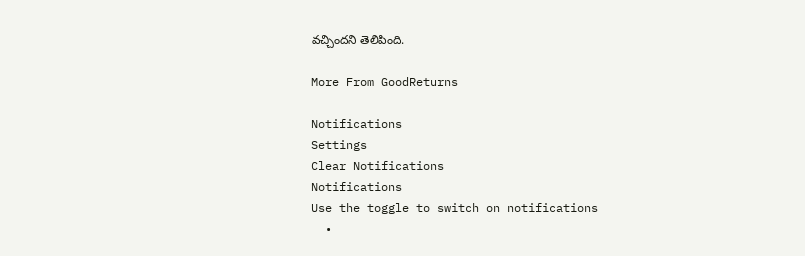వచ్చిందని తెలిపింది.

More From GoodReturns

Notifications
Settings
Clear Notifications
Notifications
Use the toggle to switch on notifications
  •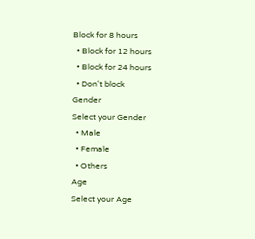Block for 8 hours
  • Block for 12 hours
  • Block for 24 hours
  • Don't block
Gender
Select your Gender
  • Male
  • Female
  • Others
Age
Select your Age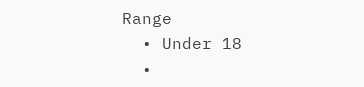Range
  • Under 18
  •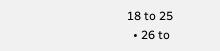18 to 25
  • 26 to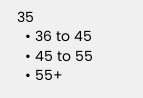35
  • 36 to 45
  • 45 to 55
  • 55+